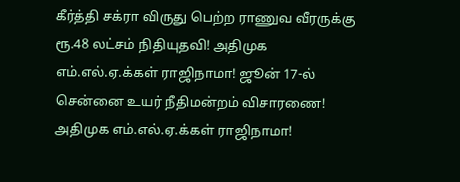கீர்த்தி சக்ரா விருது பெற்ற ராணுவ வீரருக்கு ரூ.48 லட்சம் நிதியுதவி! அதிமுக எம்.எல்.ஏ.க்கள் ராஜிநாமா! ஜூன் 17-ல் சென்னை உயர் நீதிமன்றம் விசாரணை! அதிமுக எம்.எல்.ஏ.க்கள் ராஜிநாமா!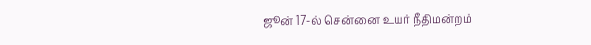ஜூன் 17-ல் சென்னை உயர் நீதிமன்றம்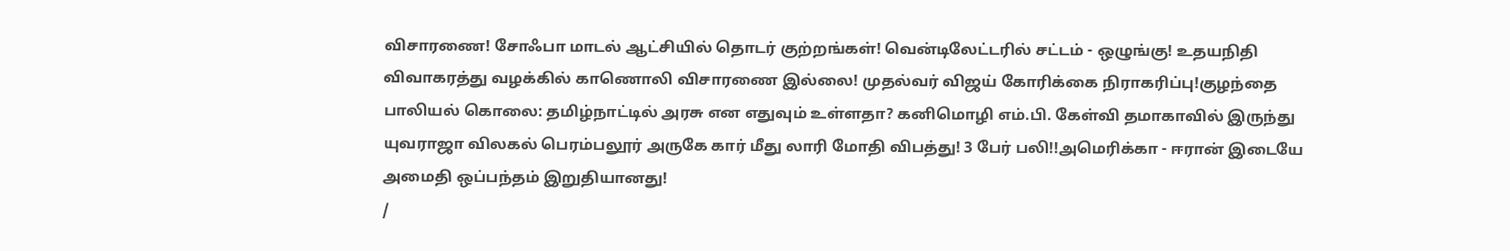விசாரணை! சோஃபா மாடல் ஆட்சியில் தொடர் குற்றங்கள்! வென்டிலேட்டரில் சட்டம் - ஒழுங்கு! உதயநிதி விவாகரத்து வழக்கில் காணொலி விசாரணை இல்லை! முதல்வர் விஜய் கோரிக்கை நிராகரிப்பு!குழந்தை பாலியல் கொலை: தமிழ்நாட்டில் அரசு என எதுவும் உள்ளதா? கனிமொழி எம்.பி. கேள்வி தமாகாவில் இருந்து யுவராஜா விலகல் பெரம்பலூர் அருகே கார் மீது லாரி மோதி விபத்து! 3 பேர் பலி!!அமெரிக்கா - ஈரான் இடையே அமைதி ஒப்பந்தம் இறுதியானது!
/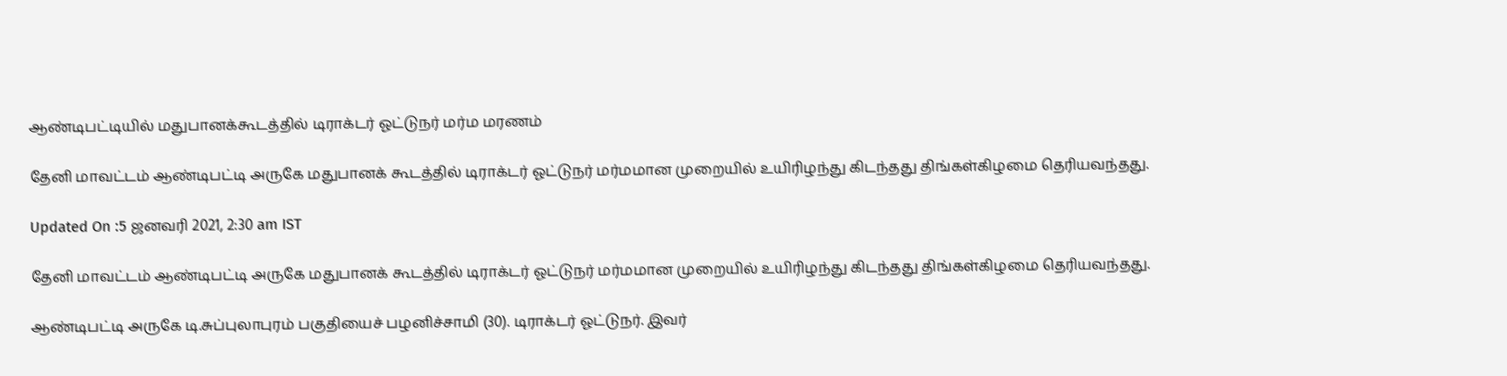ஆண்டிபட்டியில் மதுபானக்கூடத்தில் டிராக்டர் ஓட்டுநர் மர்ம மரணம்

தேனி மாவட்டம் ஆண்டிபட்டி அருகே மதுபானக் கூடத்தில் டிராக்டர் ஓட்டுநர் மர்மமான முறையில் உயிரிழந்து கிடந்தது திங்கள்கிழமை தெரியவந்தது.

Updated On :5 ஜனவரி 2021, 2:30 am IST

தேனி மாவட்டம் ஆண்டிபட்டி அருகே மதுபானக் கூடத்தில் டிராக்டர் ஓட்டுநர் மர்மமான முறையில் உயிரிழந்து கிடந்தது திங்கள்கிழமை தெரியவந்தது.

ஆண்டிபட்டி அருகே டி.சுப்புலாபுரம் பகுதியைச் பழனிச்சாமி (30). டிராக்டர் ஓட்டுநர். இவர்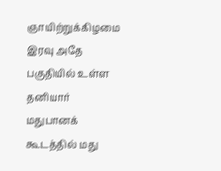ஞாயிற்றுக்கிழமை இரவு அதே பகுதியில் உள்ள தனியார் மதுபானக் கூடத்தில் மது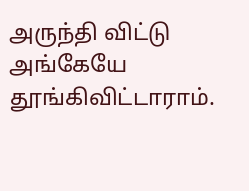அருந்தி விட்டு அங்கேயே தூங்கிவிட்டாராம்.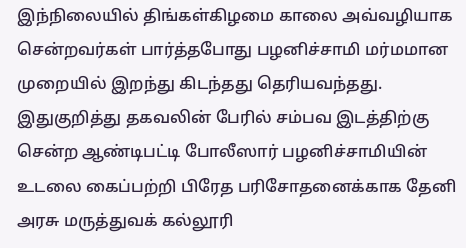இந்நிலையில் திங்கள்கிழமை காலை அவ்வழியாக சென்றவர்கள் பார்த்தபோது பழனிச்சாமி மர்மமான முறையில் இறந்து கிடந்தது தெரியவந்தது. இதுகுறித்து தகவலின் பேரில் சம்பவ இடத்திற்கு சென்ற ஆண்டிபட்டி போலீஸார் பழனிச்சாமியின் உடலை கைப்பற்றி பிரேத பரிசோதனைக்காக தேனி அரசு மருத்துவக் கல்லூரி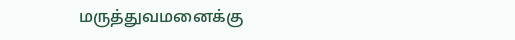மருத்துவமனைக்கு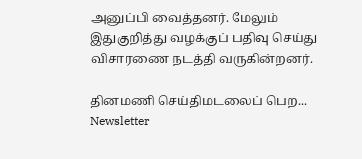அனுப்பி வைத்தனர். மேலும் இதுகுறித்து வழக்குப் பதிவு செய்து விசாரணை நடத்தி வருகின்றனர்.

தினமணி செய்திமடலைப் பெற... Newsletter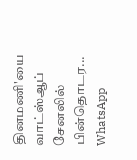தினமணி'யை வாட்ஸ்ஆப் சேனலில் பின்தொடர... WhatsApp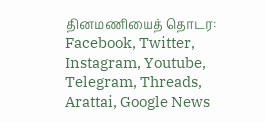தினமணியைத் தொடர: Facebook, Twitter, Instagram, Youtube, Telegram, Threads, Arattai, Google News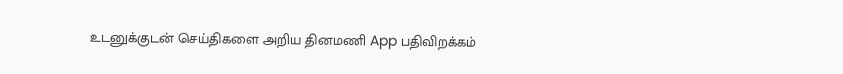உடனுக்குடன் செய்திகளை அறிய தினமணி App பதிவிறக்கம்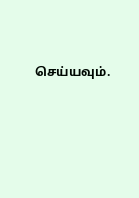செய்யவும்.